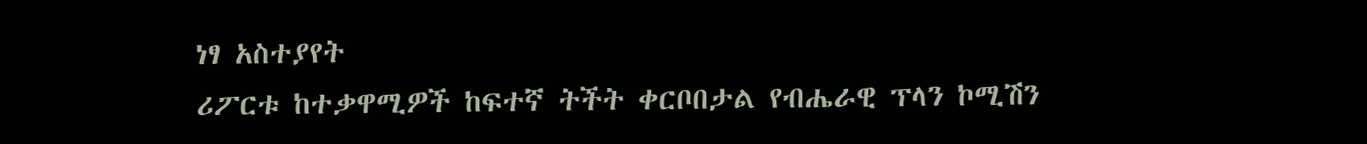ነፃ አስተያየት
ሪፖርቱ ከተቃዋሚዎች ከፍተኛ ትችት ቀርቦበታል የብሔራዊ ፕላን ኮሚሽን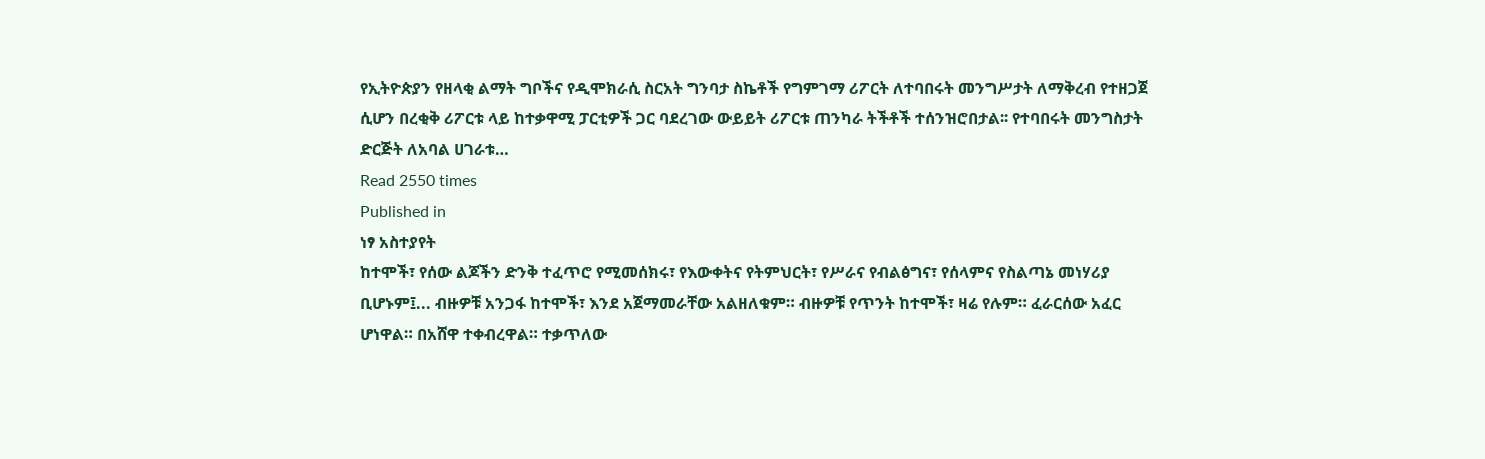የኢትዮጵያን የዘላቂ ልማት ግቦችና የዲሞክራሲ ስርአት ግንባታ ስኬቶች የግምገማ ሪፖርት ለተባበሩት መንግሥታት ለማቅረብ የተዘጋጀ ሲሆን በረቂቅ ሪፖርቱ ላይ ከተቃዋሚ ፓርቲዎች ጋር ባደረገው ውይይት ሪፖርቱ ጠንካራ ትችቶች ተሰንዝሮበታል፡፡ የተባበሩት መንግስታት ድርጅት ለአባል ሀገራቱ…
Read 2550 times
Published in
ነፃ አስተያየት
ከተሞች፣ የሰው ልጆችን ድንቅ ተፈጥሮ የሚመሰክሩ፣ የእውቀትና የትምህርት፣ የሥራና የብልፅግና፣ የሰላምና የስልጣኔ መነሃሪያ ቢሆኑም፤... ብዙዎቹ አንጋፋ ከተሞች፣ እንደ አጀማመራቸው አልዘለቁም። ብዙዎቹ የጥንት ከተሞች፣ ዛሬ የሉም። ፈራርሰው አፈር ሆነዋል። በአሸዋ ተቀብረዋል። ተቃጥለው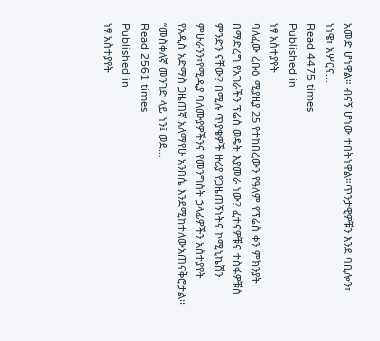አመድ ሆነዋል። ብናኝ ሆነው ተበትነዋል።ጥንታዊዎቹን እንደ ባቢሎን፣ ነነዌ፣ አሦርና…
Read 4475 times
Published in
ነፃ አስተያየት
ባለፈው ረቡዕ ሚያዚያ 25 የተከበረውን የዓለም የፕሬስ ቀን ምክንያት በማድረግ የአገራችን ፕሬስ ወዴት እያመራ ነው? ፈተናዎቹና ተስፋዎቹስ ምንድን ናቸው? በሚሉ ጥያቄዎች ዙሪያ የጋዜጠኝነትና ኮሚኒኬሽን ምሁራንን፣የሚዲያ ባለሙያዎችንና የመንግስት ኃላፊዎችን አስተያየት የአዲስ አድማስ ጋዜጠኛ አለማየሁ አንበሴ እንደሚከተለውአጠናቅሮታል፡፡ “መስቀለኛ መንገድ ላይ ነን፤ ወደ…
Read 2561 times
Published in
ነፃ አስተያየት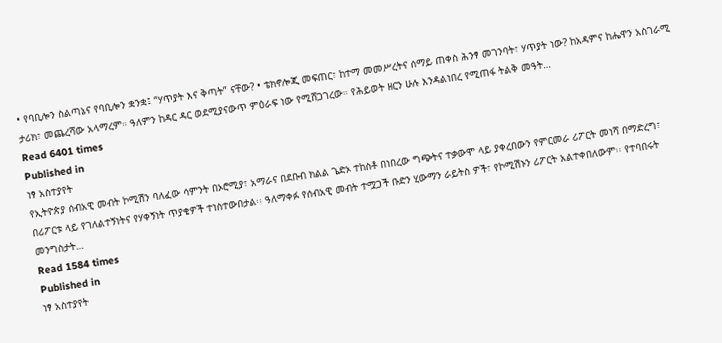• የባቢሎን ስልጣኔና የባቢሎን ቋንቋ፤ “ሃጥያት እና ቅጣት” ናቸው? • ቴክኖሎጂ መፍጠር፣ ከተማ መመሥረትና ሰማይ ጠቀስ ሕንፃ መገንባት፣ ሃጥያት ነው? ከአዳምና ከሔዋን አስገራሚ ታሪክ፣ መጨረሻው አላማረም። ዓለምን ከዳር ዳር ወደሚያናውጥ ምዕራፍ ነው የሚሸጋገረው። የሕይወት ዘርን ሁሉ እንዳልነበረ የሚጠፋ ትልቅ መዓት…
Read 6401 times
Published in
ነፃ አስተያየት
የኢትዮጵያ ሰብአዊ መብት ኮሚሽን ባለፈው ሳምንት በኦሮሚያ፣ አማራና በደቡብ ክልል ጌድኦ ተከስቶ በነበረው ግጭትና ተቃውሞ ላይ ያቀረበውን የምርመራ ሪፖርት መነሻ በማድረግ፣ በሪፖርቱ ላይ የገለልተኝነትና የሃቀኝነት ጥያቄዎች ተነስተውበታል፡፡ ዓለማቀፉ የሰብአዊ መብት ተሟጋች ቡድን ሂውማን ራይትስ ዎች፣ የኮሚሽኑን ሪፖርት አልተቀበለውም፡፡ የተባበሩት መንግስታት…
Read 1584 times
Published in
ነፃ አስተያየት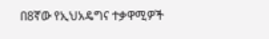በ8ኛው የኢህአዴግና ተቃዋሚዎች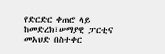የድርድር ቀጠሮ ላይ ከመድረክ፣ሠማያዊ ፓርቲና መአህድ በስተቀር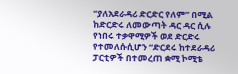“ያለአደራዳሪ ድርድር የለም” በሚል ከድርድሩ ለመውጣት ዳር ዳር ሲሉ የነበሩ ተቃዋሚዎች ወደ ድርድሩ የተመለሱሲሆን “ድርደሩ ከተደራዳሪ ፓርቲዎች በተመረጠ ቋሚ ኮሚቴ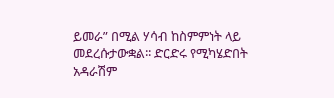ይመራ” በሚል ሃሳብ ከስምምነት ላይ መደረሱታውቋል፡፡ ድርድሩ የሚካሄድበት አዳራሽም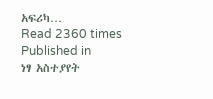አፍሪካ…
Read 2360 times
Published in
ነፃ አስተያየት